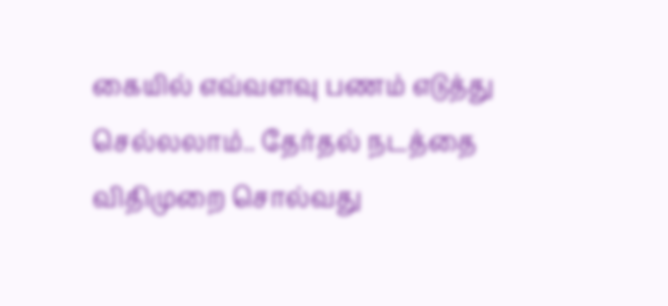கையில் எவ்வளவு பணம் எடுத்து செல்லலாம்.. தேர்தல் நடத்தை விதிமுறை சொல்வது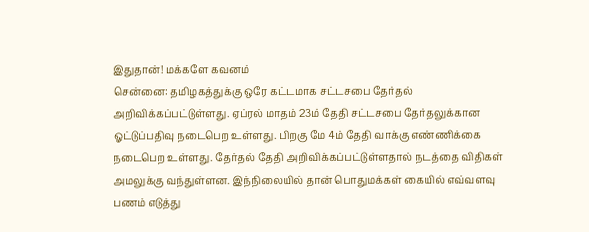இதுதான்! மக்களே கவனம்
சென்னை: தமிழகத்துக்கு ஒரே கட்டமாக சட்டசபை தேர்தல் அறிவிக்கப்பட்டுள்ளது. ஏப்ரல் மாதம் 23ம் தேதி சட்டசபை தேர்தலுக்கான ஓட்டுப்பதிவு நடைபெற உள்ளது. பிறகு மே 4ம் தேதி வாக்கு எண்ணிக்கை நடைபெற உள்ளது. தேர்தல் தேதி அறிவிக்கப்பட்டுள்ளதால் நடத்தை விதிகள் அமலுக்கு வந்துள்ளன. இந்நிலையில் தான் பொதுமக்கள் கையில் எவ்வளவு பணம் எடுத்து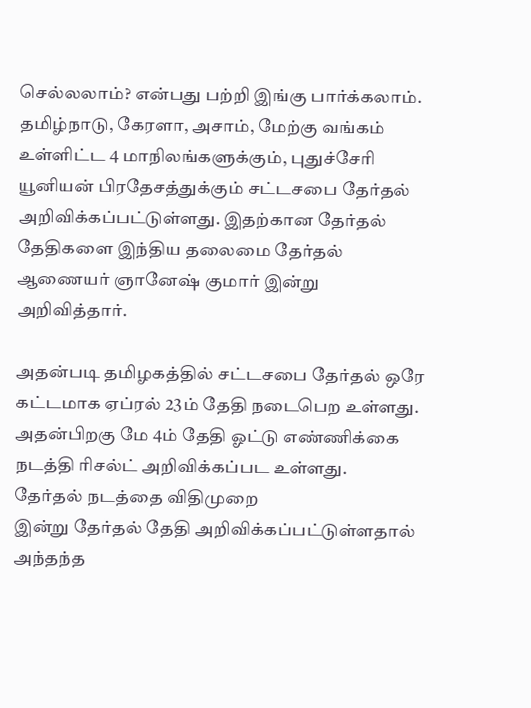செல்லலாம்? என்பது பற்றி இங்கு பார்க்கலாம்.
தமிழ்நாடு, கேரளா, அசாம், மேற்கு வங்கம் உள்ளிட்ட 4 மாநிலங்களுக்கும், புதுச்சேரி யூனியன் பிரதேசத்துக்கும் சட்டசபை தேர்தல் அறிவிக்கப்பட்டுள்ளது. இதற்கான தேர்தல் தேதிகளை இந்திய தலைமை தேர்தல் ஆணையர் ஞானேஷ் குமார் இன்று அறிவித்தார்.

அதன்படி தமிழகத்தில் சட்டசபை தேர்தல் ஒரே கட்டமாக ஏப்ரல் 23ம் தேதி நடைபெற உள்ளது. அதன்பிறகு மே 4ம் தேதி ஓட்டு எண்ணிக்கை நடத்தி ரிசல்ட் அறிவிக்கப்பட உள்ளது.
தேர்தல் நடத்தை விதிமுறை
இன்று தேர்தல் தேதி அறிவிக்கப்பட்டுள்ளதால் அந்தந்த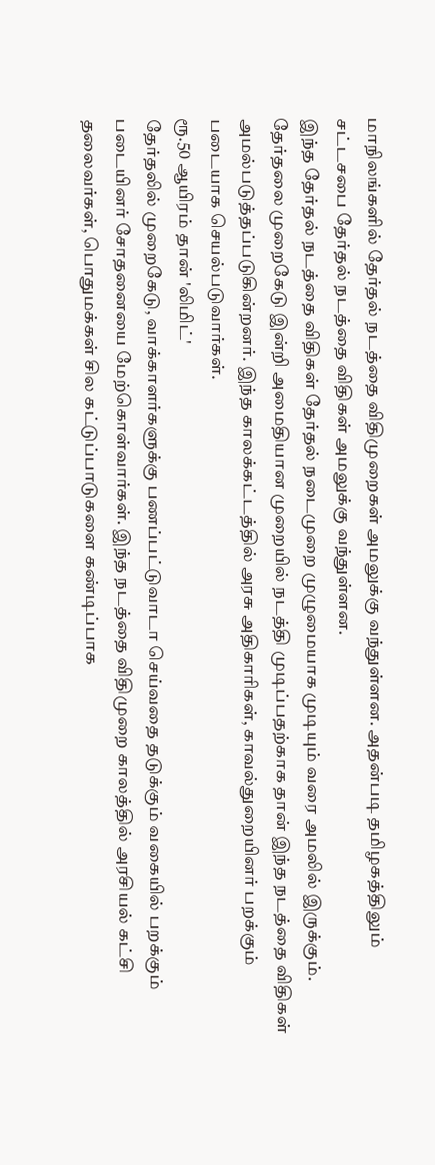மாநிலங்களில் தேர்தல் நடத்தை விதிமுறைகள் அமலுக்கு வந்துள்ளன. அதன்படி தமிழகத்திலும் சட்டசபை தேர்தல் நடத்தை விதிகள் அமலுக்கு வந்துள்ளன.
இந்த தேர்தல் நடத்தை விதிகள் தேர்தல் நடைமுறை முழுமையாக முடியும் வரை அமலில் இருக்கும். தேர்தலை முறைகேடு இன்றி அமைதியான முறையில் நடத்தி முடிப்பதற்காக தான் இந்த நடத்தை விதிகள் அமல்படுத்தப்படுகின்றனர். இந்த காலக்கட்டத்தில் அரசு அதிகாரிகள், காவல்துறையினர் பறக்கும் படையாக செயல்படுவார்கள்.
ரூ.50 ஆயிரம் தான் 'லிமிட்'
தேர்தலில் முறைகேடு, வாக்காளர்களுக்கு பணப்பட்டுவாடா செய்வதை தடுக்கும் வகையில் பறக்கும் படையினர் சோதனையை மேற்கொள்வார்கள். இந்த நடத்தை விதிமுறை காலத்தில் அரசியல் கட்சி தலைவர்கள், பொதுமக்கள் சில கட்டுப்பாடுகளை கண்டிப்பாக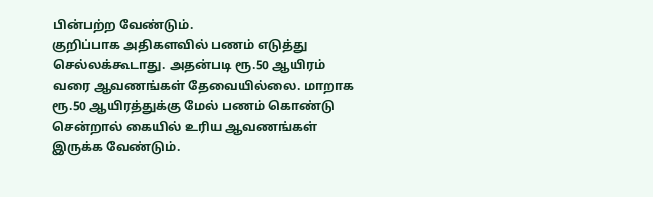பின்பற்ற வேண்டும்.
குறிப்பாக அதிகளவில் பணம் எடுத்து செல்லக்கூடாது. அதன்படி ரூ.50 ஆயிரம் வரை ஆவணங்கள் தேவையில்லை. மாறாக ரூ.50 ஆயிரத்துக்கு மேல் பணம் கொண்டு சென்றால் கையில் உரிய ஆவணங்கள் இருக்க வேண்டும்.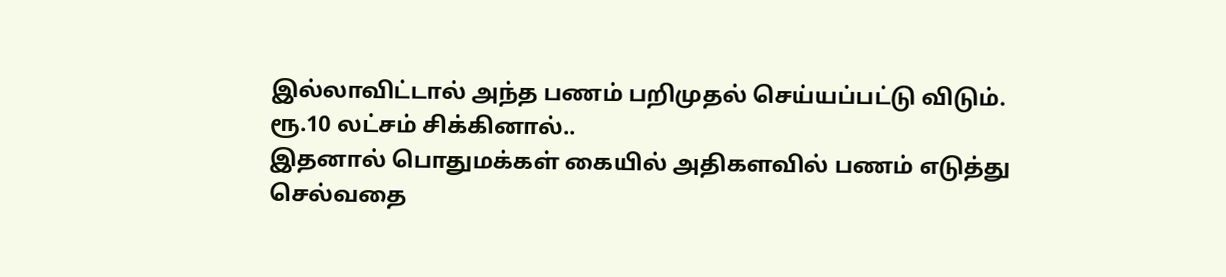இல்லாவிட்டால் அந்த பணம் பறிமுதல் செய்யப்பட்டு விடும்.
ரூ.10 லட்சம் சிக்கினால்..
இதனால் பொதுமக்கள் கையில் அதிகளவில் பணம் எடுத்து செல்வதை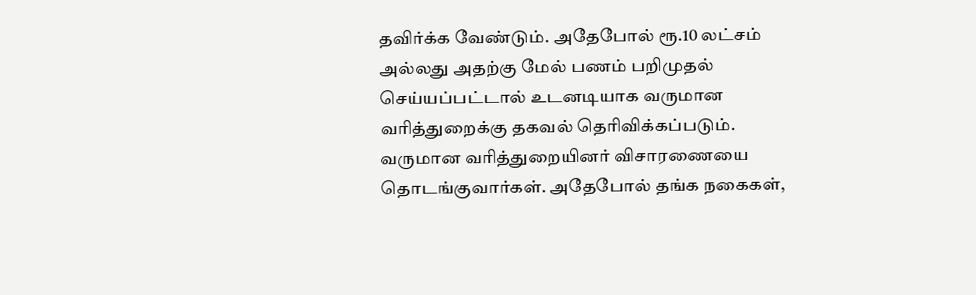தவிர்க்க வேண்டும். அதேபோல் ரூ.10 லட்சம் அல்லது அதற்கு மேல் பணம் பறிமுதல் செய்யப்பட்டால் உடனடியாக வருமான வரித்துறைக்கு தகவல் தெரிவிக்கப்படும்.
வருமான வரித்துறையினர் விசாரணையை தொடங்குவார்கள். அதேபோல் தங்க நகைகள்,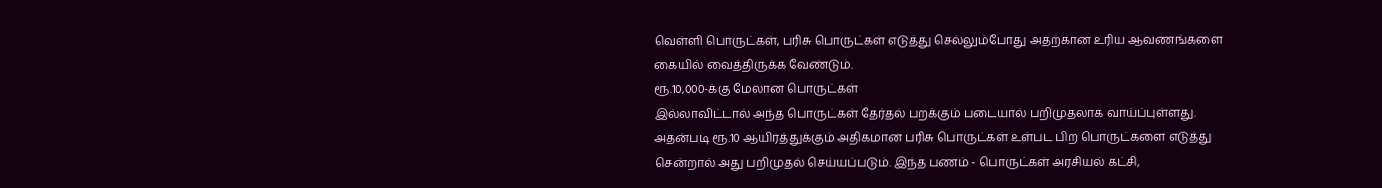வெள்ளி பொருட்கள், பரிசு பொருட்கள் எடுத்து செல்லும்போது அதற்கான உரிய ஆவணங்களை கையில் வைத்திருக்க வேண்டும்.
ரூ.10,000-க்கு மேலான பொருட்கள்
இல்லாவிட்டால் அந்த பொருட்கள் தேர்தல் பறக்கும் படையால் பறிமுதலாக வாய்ப்புள்ளது. அதன்படி ரூ.10 ஆயிரத்துக்கும் அதிகமான பரிசு பொருட்கள் உள்பட பிற பொருட்களை எடுத்து சென்றால் அது பறிமுதல் செய்யப்படும். இந்த பணம் - பொருட்கள் அரசியல் கட்சி,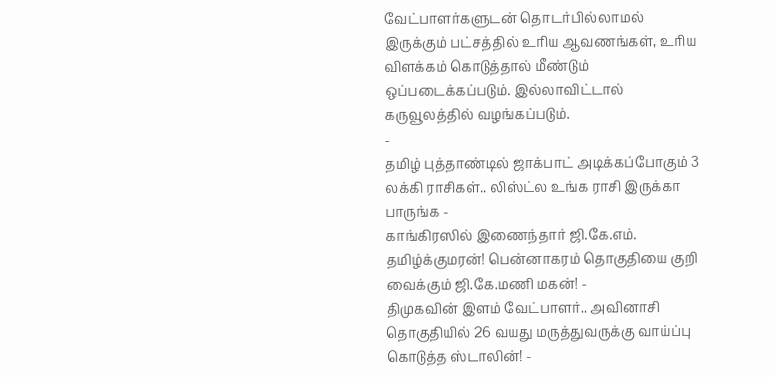வேட்பாளர்களுடன் தொடர்பில்லாமல் இருக்கும் பட்சத்தில் உரிய ஆவணங்கள், உரிய விளக்கம் கொடுத்தால் மீண்டும் ஒப்படைக்கப்படும். இல்லாவிட்டால் கருவூலத்தில் வழங்கப்படும்.
-
தமிழ் புத்தாண்டில் ஜாக்பாட் அடிக்கப்போகும் 3 லக்கி ராசிகள்.. லிஸ்ட்ல உங்க ராசி இருக்கா பாருங்க -
காங்கிரஸில் இணைந்தார் ஜி.கே.எம். தமிழ்க்குமரன்! பென்னாகரம் தொகுதியை குறி வைக்கும் ஜி.கே.மணி மகன்! -
திமுகவின் இளம் வேட்பாளர்.. அவினாசி தொகுதியில் 26 வயது மருத்துவருக்கு வாய்ப்பு கொடுத்த ஸ்டாலின்! -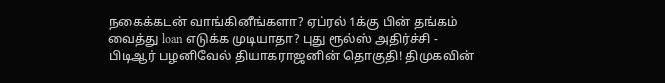நகைக்கடன் வாங்கினீங்களா? ஏப்ரல் 1க்கு பின் தங்கம் வைத்து loan எடுக்க முடியாதா? புது ரூல்ஸ் அதிர்ச்சி -
பிடிஆர் பழனிவேல் தியாகராஜனின் தொகுதி! திமுகவின்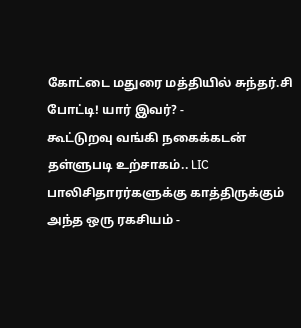கோட்டை மதுரை மத்தியில் சுந்தர்.சி போட்டி! யார் இவர்? -
கூட்டுறவு வங்கி நகைக்கடன் தள்ளுபடி உற்சாகம்.. LIC பாலிசிதாரர்களுக்கு காத்திருக்கும் அந்த ஒரு ரகசியம் -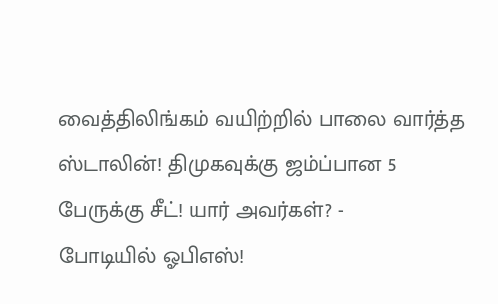வைத்திலிங்கம் வயிற்றில் பாலை வார்த்த ஸ்டாலின்! திமுகவுக்கு ஜம்ப்பான 5 பேருக்கு சீட்! யார் அவர்கள்? -
போடியில் ஓபிஎஸ்!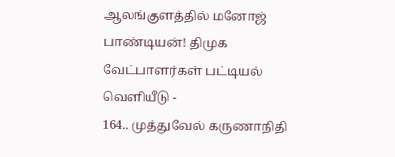ஆலங்குளத்தில் மனோஜ் பாண்டியன்! திமுக வேட்பாளர்கள் பட்டியல் வெளியீடு -
164.. முத்துவேல் கருணாநிதி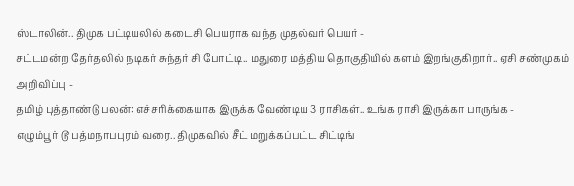ஸ்டாலின்.. திமுக பட்டியலில் கடைசி பெயராக வந்த முதல்வர் பெயர் -
சட்டமன்ற தேர்தலில் நடிகர் சுந்தர் சி போட்டி.. மதுரை மத்திய தொகுதியில் களம் இறங்குகிறார்.. ஏசி சண்முகம் அறிவிப்பு -
தமிழ் புத்தாண்டு பலன்: எச்சரிக்கையாக இருக்க வேண்டிய 3 ராசிகள்.. உங்க ராசி இருக்கா பாருங்க -
எழும்பூர் டூ பத்மநாபபுரம் வரை.. திமுகவில் சீட் மறுக்கப்பட்ட சிட்டிங்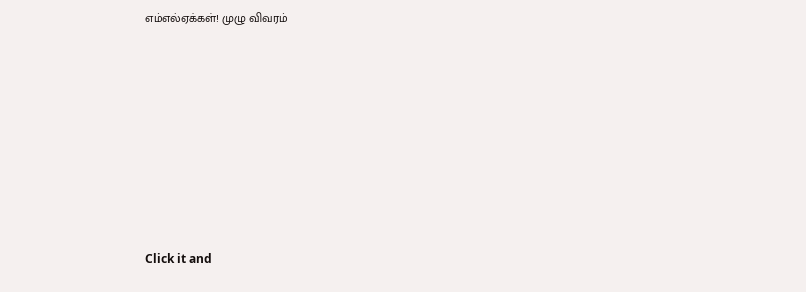எம்எல்ஏக்கள்! முழு விவரம்












Click it and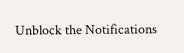Unblock the Notifications